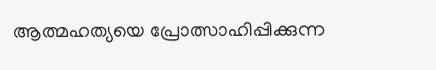ആത്മഹത്യയെ പ്രോത്സാഹിപ്പിക്കുന്ന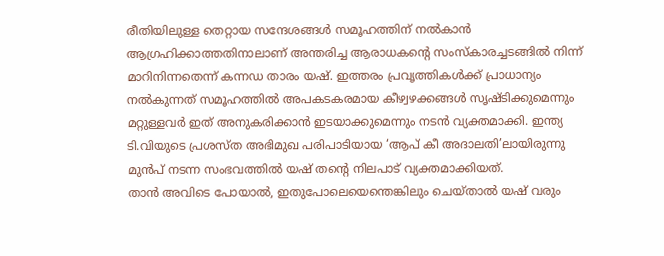രീതിയിലുള്ള തെറ്റായ സന്ദേശങ്ങൾ സമൂഹത്തിന് നൽകാൻ ആഗ്രഹിക്കാത്തതിനാലാണ് അന്തരിച്ച ആരാധകന്റെ സംസ്കാരച്ചടങ്ങിൽ നിന്ന് മാറിനിന്നതെന്ന് കന്നഡ താരം യഷ്. ഇത്തരം പ്രവൃത്തികൾക്ക് പ്രാധാന്യം നൽകുന്നത് സമൂഹത്തിൽ അപകടകരമായ കീഴ്വഴക്കങ്ങൾ സൃഷ്ടിക്കുമെന്നും മറ്റുള്ളവർ ഇത് അനുകരിക്കാൻ ഇടയാക്കുമെന്നും നടൻ വ്യക്തമാക്കി. ഇന്ത്യ ടി.വിയുടെ പ്രശസ്ത അഭിമുഖ പരിപാടിയായ ‘ആപ് കീ അദാലതി’ലായിരുന്നു മുൻപ് നടന്ന സംഭവത്തിൽ യഷ് തന്റെ നിലപാട് വ്യക്തമാക്കിയത്.
താൻ അവിടെ പോയാൽ, ഇതുപോലെയെന്തെങ്കിലും ചെയ്താൽ യഷ് വരും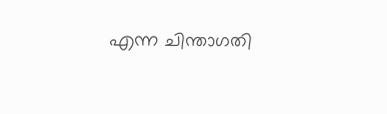എന്ന ചിന്താഗതി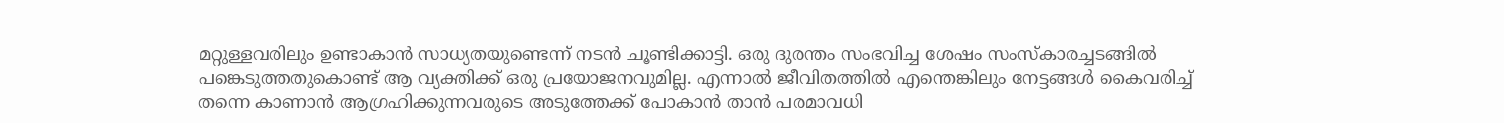മറ്റുള്ളവരിലും ഉണ്ടാകാൻ സാധ്യതയുണ്ടെന്ന് നടൻ ചൂണ്ടിക്കാട്ടി. ഒരു ദുരന്തം സംഭവിച്ച ശേഷം സംസ്കാരച്ചടങ്ങിൽ പങ്കെടുത്തതുകൊണ്ട് ആ വ്യക്തിക്ക് ഒരു പ്രയോജനവുമില്ല. എന്നാൽ ജീവിതത്തിൽ എന്തെങ്കിലും നേട്ടങ്ങൾ കൈവരിച്ച് തന്നെ കാണാൻ ആഗ്രഹിക്കുന്നവരുടെ അടുത്തേക്ക് പോകാൻ താൻ പരമാവധി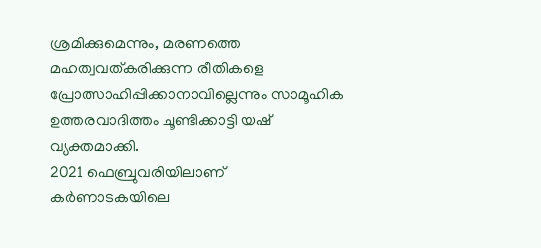ശ്രമിക്കുമെന്നും, മരണത്തെ മഹത്വവത്കരിക്കുന്ന രീതികളെ പ്രോത്സാഹിപ്പിക്കാനാവില്ലെന്നും സാമൂഹിക ഉത്തരവാദിത്തം ചൂണ്ടിക്കാട്ടി യഷ് വ്യക്തമാക്കി.
2021 ഫെബ്രുവരിയിലാണ് കർണാടകയിലെ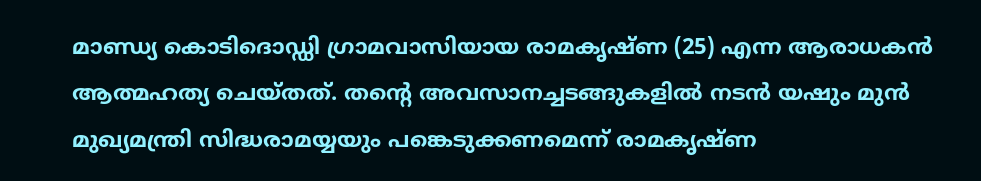മാണ്ഡ്യ കൊടിദൊഡ്ഡി ഗ്രാമവാസിയായ രാമകൃഷ്ണ (25) എന്ന ആരാധകൻ ആത്മഹത്യ ചെയ്തത്. തന്റെ അവസാനച്ചടങ്ങുകളിൽ നടൻ യഷും മുൻ മുഖ്യമന്ത്രി സിദ്ധരാമയ്യയും പങ്കെടുക്കണമെന്ന് രാമകൃഷ്ണ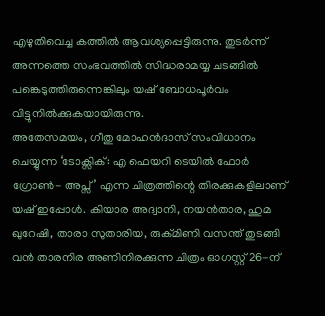എഴുതിവെച്ച കത്തിൽ ആവശ്യപ്പെട്ടിരുന്നു. തുടർന്ന് അന്നത്തെ സംഭവത്തിൽ സിദ്ധരാമയ്യ ചടങ്ങിൽ പങ്കെടുത്തിരുന്നെങ്കിലും യഷ് ബോധപൂർവം വിട്ടുനിൽക്കുകയായിരുന്നു.
അതേസമയം, ഗീതു മോഹൻദാസ് സംവിധാനം ചെയ്യുന്ന ‘ടോക്സിക്: എ ഫെയറി ടെയിൽ ഫോർ ഗ്രോൺ- അപ്സ്’ എന്ന ചിത്രത്തിന്റെ തിരക്കുകളിലാണ് യഷ് ഇപ്പോൾ. കിയാര അദ്വാനി, നയൻതാര, ഹുമ ഖുറേഷി, താരാ സുതാരിയ, രുക്മിണി വസന്ത് തുടങ്ങി വൻ താരനിര അണിനിരക്കുന്ന ചിത്രം ഓഗസ്റ്റ് 26-ന്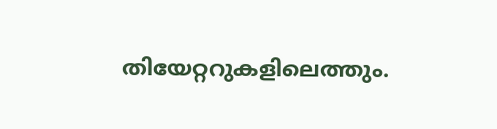തിയേറ്ററുകളിലെത്തും.